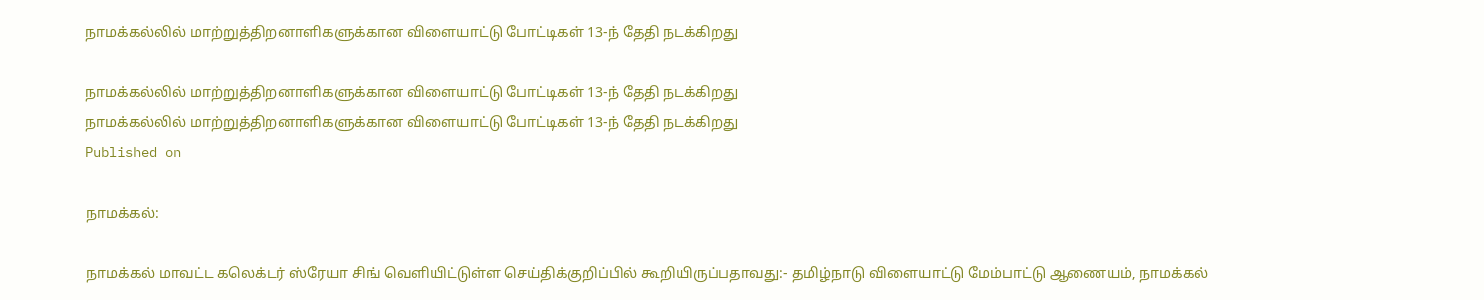நாமக்கல்லில் மாற்றுத்திறனாளிகளுக்கான விளையாட்டு போட்டிகள் 13-ந் தேதி நடக்கிறது

நாமக்கல்லில் மாற்றுத்திறனாளிகளுக்கான விளையாட்டு போட்டிகள் 13-ந் தேதி நடக்கிறது
நாமக்கல்லில் மாற்றுத்திறனாளிகளுக்கான விளையாட்டு போட்டிகள் 13-ந் தேதி நடக்கிறது
Published on

நாமக்கல்:

நாமக்கல் மாவட்ட கலெக்டர் ஸ்ரேயா சிங் வெளியிட்டுள்ள செய்திக்குறிப்பில் கூறியிருப்பதாவது:- தமிழ்நாடு விளையாட்டு மேம்பாட்டு ஆணையம், நாமக்கல்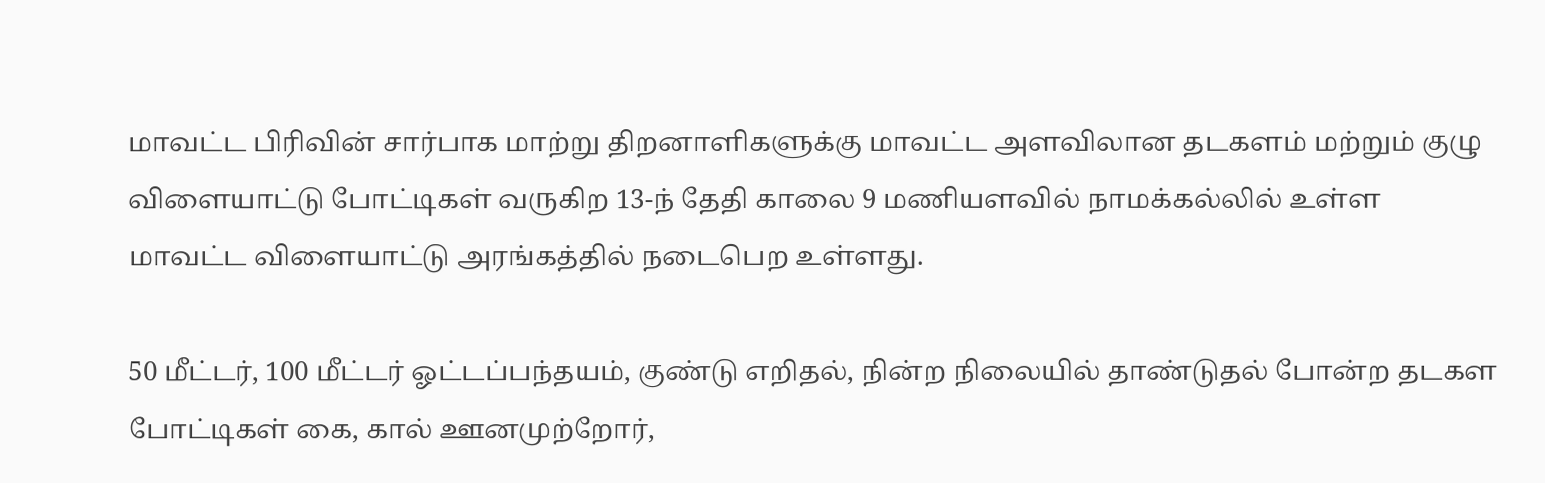மாவட்ட பிரிவின் சார்பாக மாற்று திறனாளிகளுக்கு மாவட்ட அளவிலான தடகளம் மற்றும் குழு விளையாட்டு போட்டிகள் வருகிற 13-ந் தேதி காலை 9 மணியளவில் நாமக்கல்லில் உள்ள மாவட்ட விளையாட்டு அரங்கத்தில் நடைபெற உள்ளது.

50 மீட்டர், 100 மீட்டர் ஓட்டப்பந்தயம், குண்டு எறிதல், நின்ற நிலையில் தாண்டுதல் போன்ற தடகள போட்டிகள் கை, கால் ஊனமுற்றோர்,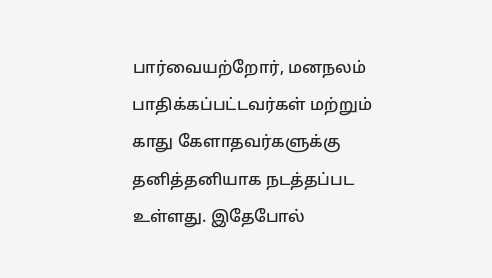பார்வையற்றோர், மனநலம் பாதிக்கப்பட்டவர்கள் மற்றும் காது கேளாதவர்களுக்கு தனித்தனியாக நடத்தப்பட உள்ளது. இதேபோல்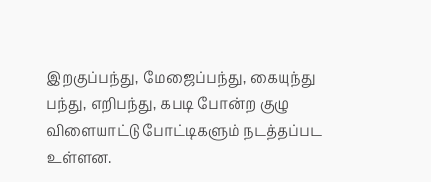இறகுப்பந்து, மேஜைப்பந்து, கையுந்து பந்து, எறிபந்து, கபடி போன்ற குழு விளையாட்டு போட்டிகளும் நடத்தப்பட உள்ளன.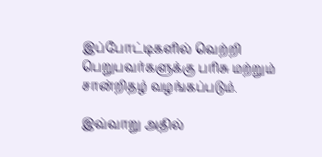இப்போட்டிகளில் வெற்றி பெறுபவர்களுக்கு பரிசு மற்றும் சான்றிதழ் வழங்கப்படும்.

இவ்வாறு அதில்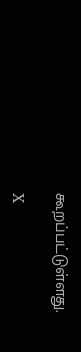கூறப்பட்டுள்ளது.

X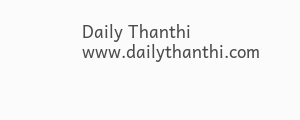Daily Thanthi
www.dailythanthi.com